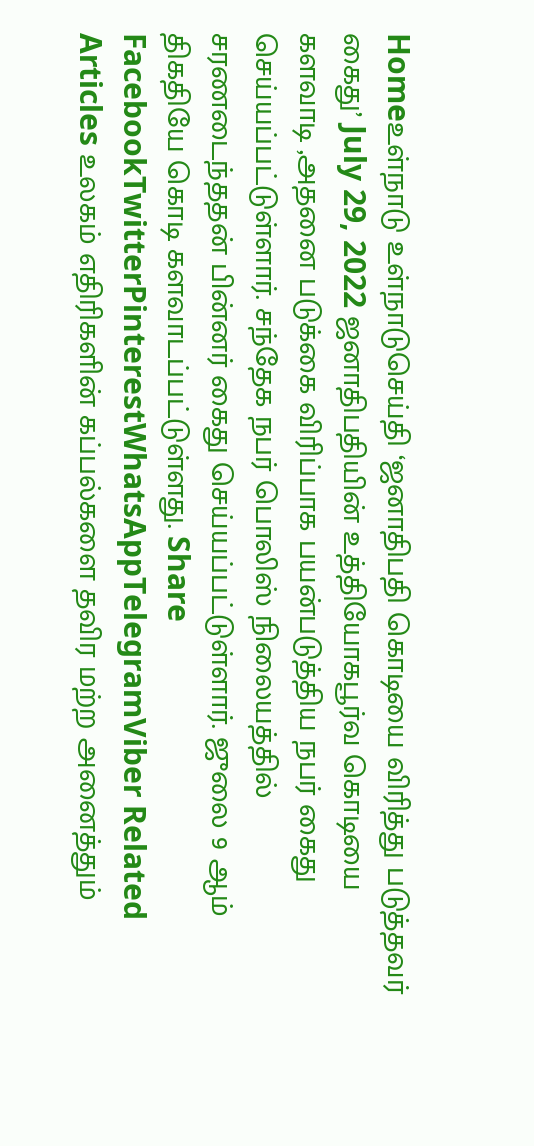Homeஉள்நாடு உள்நாடுசெய்தி ‘ஜனாதிபதி கொடியை விரித்து படுத்தவர் கைது’ July 29, 2022 ஜனாதிபதியின் உத்தியோகபூர்வ கொடியை களவாடி ,அதனை படுக்கை விரிப்பாக பயன்படுத்திய நபர் கைது செய்யப்பட்டுள்ளார். சந்தேக நபர் பொலிஸ் நிலையத்தில் சரணடைந்ததன் பின்னர் கைது செய்யப்பட்டுள்ளார். ஜுலை 9 ஆம் திகதியே கொடி களவாடப்பட்டுள்ளது. Share FacebookTwitterPinterestWhatsAppTelegramViber Related Articles உலகம் எதிரிகளின் கப்பல்களை தவிர மற்ற அனைத்தும்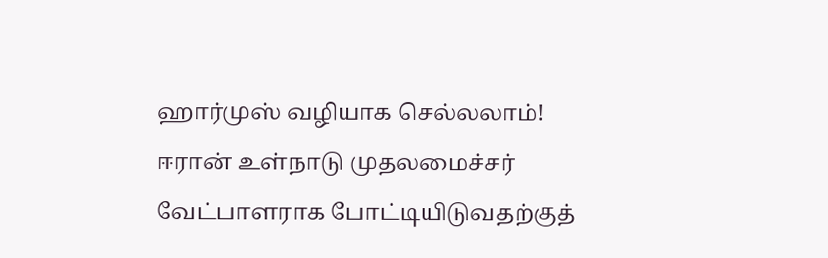ஹார்முஸ் வழியாக செல்லலாம்! ஈரான் உள்நாடு முதலமைச்சர் வேட்பாளராக போட்டியிடுவதற்குத்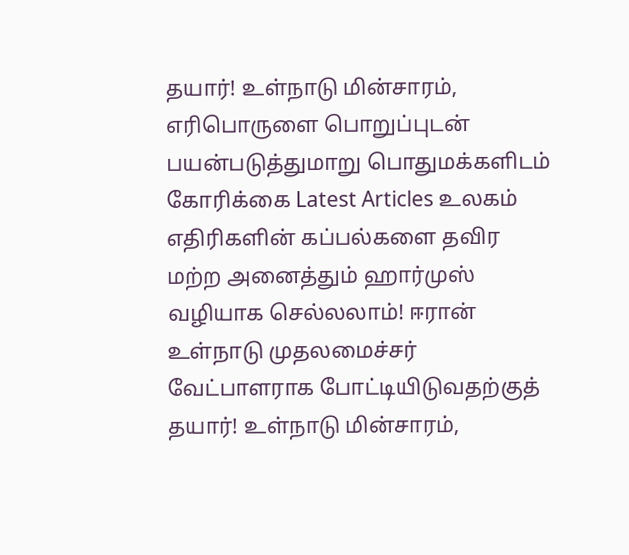தயார்! உள்நாடு மின்சாரம், எரிபொருளை பொறுப்புடன் பயன்படுத்துமாறு பொதுமக்களிடம் கோரிக்கை Latest Articles உலகம் எதிரிகளின் கப்பல்களை தவிர மற்ற அனைத்தும் ஹார்முஸ் வழியாக செல்லலாம்! ஈரான் உள்நாடு முதலமைச்சர் வேட்பாளராக போட்டியிடுவதற்குத் தயார்! உள்நாடு மின்சாரம்,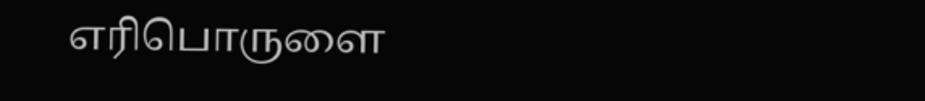எரிபொருளை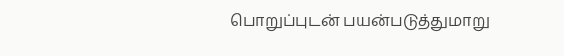பொறுப்புடன் பயன்படுத்துமாறு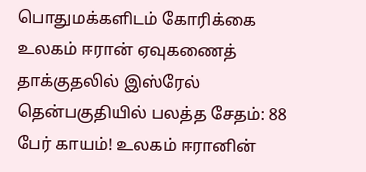பொதுமக்களிடம் கோரிக்கை உலகம் ஈரான் ஏவுகணைத் தாக்குதலில் இஸ்ரேல் தென்பகுதியில் பலத்த சேதம்: 88 பேர் காயம்! உலகம் ஈரானின்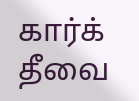கார்க் தீவை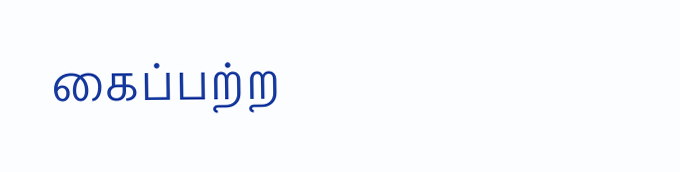கைப்பற்ற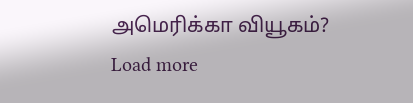அமெரிக்கா வியூகம்? Load more